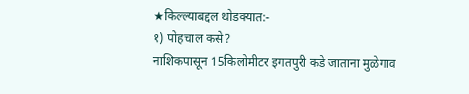★किल्ल्याबद्दल थोडक्यात:-
१) पोहचाल कसे?
नाशिकपासून 15किलोमीटर इगतपुरी कडे जाताना मुळेगाव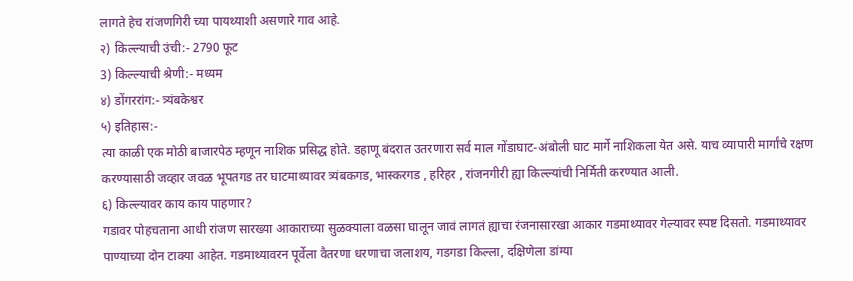लागते हेच रांजणगिरी च्या पायथ्याशी असणारे गाव आहे.
२) किल्ल्याची उंची:- 2790 फूट
3) किल्ल्याची श्रेणी:- मध्यम
४) डोंगररांग:- त्र्यंबकेश्वर
५) इतिहास:-
त्या काळी एक मोठी बाजारपेठ म्हणून नाशिक प्रसिद्ध होते. डहाणू बंदरात उतरणारा सर्व माल गोंडाघाट-अंबोली घाट मार्गे नाशिकला येत असे. याच व्यापारी मार्गांचे रक्षण करण्यासाठी जव्हार जवळ भूपतगड तर घाटमाथ्यावर त्र्यंबकगड, भास्करगड , हरिहर , रांजनगीरी ह्या किल्ल्यांची निर्मिती करण्यात आली.
६) किल्ल्यावर काय काय पाहणार?
गडावर पोहचताना आधी रांजण सारख्या आकाराच्या सुळक्याला वळसा घालून जावं लागतं ह्याचा रंजनासारखा आकार गडमाथ्यावर गेल्यावर स्पष्ट दिसतो. गडमाथ्यावर पाण्याच्या दोन टाक्या आहेत. गडमाथ्यावरन पूर्वेला वैतरणा धरणाचा जलाशय, गडगडा किल्ला, दक्षिणेला डांग्या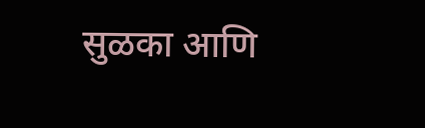सुळका आणि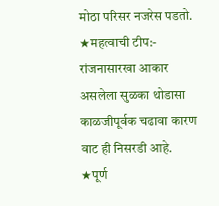मोठा परिसर नजरेस पडतो.
★महत्वाची टीप:-
रांजनासारखा आकार असलेला सुळका थोडासा काळजीपूर्वक चढावा कारण वाट ही निसरडी आहे.
★पूर्ण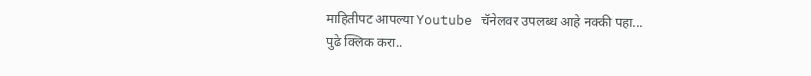माहितीपट आपल्या Youtube चॅनेलवर उपलब्ध आहे नक्की पहा...
पुढे क्लिक करा..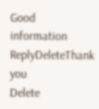Good information
ReplyDeleteThank you
Delete